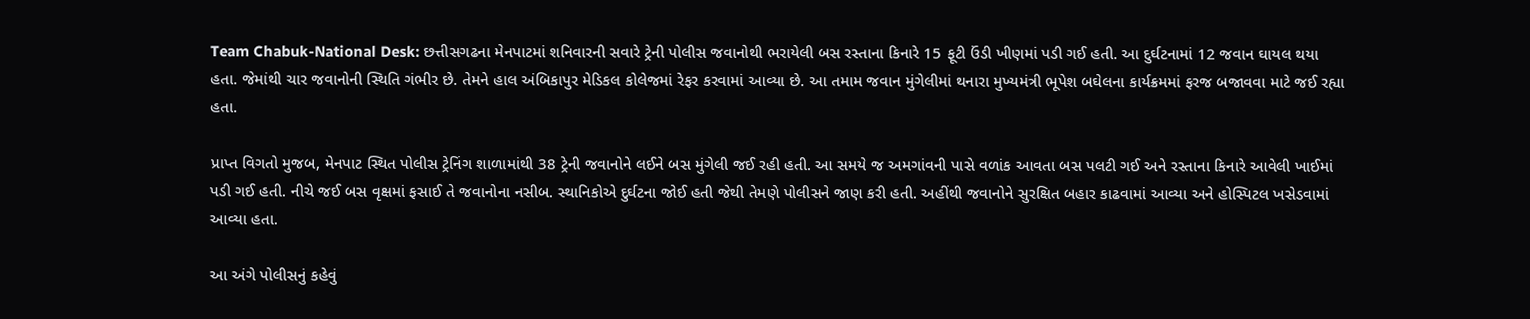Team Chabuk-National Desk: છત્તીસગઢના મેનપાટમાં શનિવારની સવારે ટ્રેની પોલીસ જવાનોથી ભરાયેલી બસ રસ્તાના કિનારે 15 ફૂટી ઉંડી ખીણમાં પડી ગઈ હતી. આ દુર્ઘટનામાં 12 જવાન ઘાયલ થયા હતા. જેમાંથી ચાર જવાનોની સ્થિતિ ગંભીર છે. તેમને હાલ અંબિકાપુર મેડિકલ કોલેજમાં રેફર કરવામાં આવ્યા છે. આ તમામ જવાન મુંગેલીમાં થનારા મુખ્યમંત્રી ભૂપેશ બઘેલના કાર્યક્રમમાં ફરજ બજાવવા માટે જઈ રહ્યા હતા.

પ્રાપ્ત વિગતો મુજબ, મેનપાટ સ્થિત પોલીસ ટ્રેનિંગ શાળામાંથી 38 ટ્રેની જવાનોને લઈને બસ મુંગેલી જઈ રહી હતી. આ સમયે જ અમગાંવની પાસે વળાંક આવતા બસ પલટી ગઈ અને રસ્તાના કિનારે આવેલી ખાઈમાં પડી ગઈ હતી. નીચે જઈ બસ વૃક્ષમાં ફસાઈ તે જવાનોના નસીબ. સ્થાનિકોએ દુર્ઘટના જોઈ હતી જેથી તેમણે પોલીસને જાણ કરી હતી. અહીંથી જવાનોને સુરક્ષિત બહાર કાઢવામાં આવ્યા અને હોસ્પિટલ ખસેડવામાં આવ્યા હતા.

આ અંગે પોલીસનું કહેવું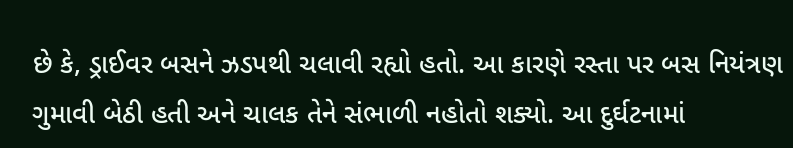છે કે, ડ્રાઈવર બસને ઝડપથી ચલાવી રહ્યો હતો. આ કારણે રસ્તા પર બસ નિયંત્રણ ગુમાવી બેઠી હતી અને ચાલક તેને સંભાળી નહોતો શક્યો. આ દુર્ઘટનામાં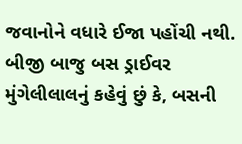જવાનોને વધારે ઈજા પહોંચી નથી. બીજી બાજુ બસ ડ્રાઈવર મુંગેલીલાલનું કહેવું છું કે, બસની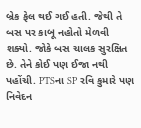બ્રેક ફેલ થઈ ગઈ હતી. જેથી તે બસ પર કાબૂ નહોતો મેળવી શક્યો. જોકે બસ ચાલક સુરક્ષિત છે. તેને કોઈ પણ ઈજા નથી પહોંચી. PTSના SP રવિ કુમારે પણ નિવેદન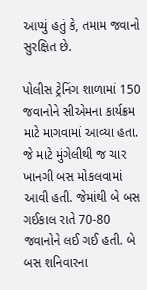આપ્યું હતું કે, તમામ જવાનો સુરક્ષિત છે.

પોલીસ ટ્રેનિંગ શાળામાં 150 જવાનોને સીએમના કાર્યક્રમ માટે માગવામાં આવ્યા હતા. જે માટે મુંગેલીથી જ ચાર ખાનગી બસ મોકલવામાં આવી હતી. જેમાંથી બે બસ ગઈકાલ રાતે 70-80 જવાનોને લઈ ગઈ હતી. બે બસ શનિવારના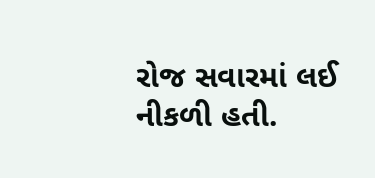રોજ સવારમાં લઈ નીકળી હતી.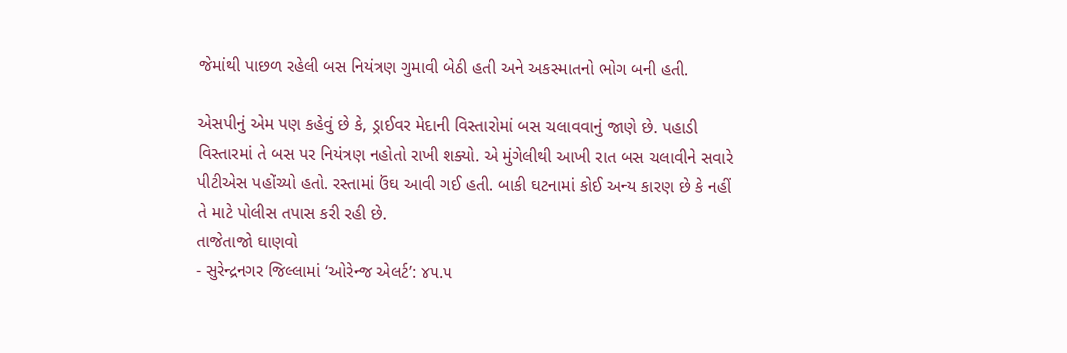જેમાંથી પાછળ રહેલી બસ નિયંત્રણ ગુમાવી બેઠી હતી અને અકસ્માતનો ભોગ બની હતી.

એસપીનું એમ પણ કહેવું છે કે, ડ્રાઈવર મેદાની વિસ્તારોમાં બસ ચલાવવાનું જાણે છે. પહાડી વિસ્તારમાં તે બસ પર નિયંત્રણ નહોતો રાખી શક્યો. એ મુંગેલીથી આખી રાત બસ ચલાવીને સવારે પીટીએસ પહોંચ્યો હતો. રસ્તામાં ઉંઘ આવી ગઈ હતી. બાકી ઘટનામાં કોઈ અન્ય કારણ છે કે નહીં તે માટે પોલીસ તપાસ કરી રહી છે.
તાજેતાજો ઘાણવો
- સુરેન્દ્રનગર જિલ્લામાં ‘ઓરેન્જ એલર્ટ’: ૪૫.૫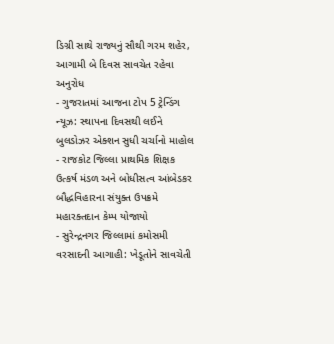ડિગ્રી સાથે રાજ્યનું સૌથી ગરમ શહેર, આગામી બે દિવસ સાવચેત રહેવા અનુરોધ
- ગુજરાતમાં આજના ટોપ 5 ટ્રેન્ડિંગ ન્યૂઝ: સ્થાપના દિવસથી લઈને બુલડોઝર એક્શન સુધી ચર્ચાનો માહોલ
- રાજકોટ જિલ્લા પ્રાથમિક શિક્ષક ઉત્કર્ષ મંડળ અને બોધીસત્વ આંબેડકર બૌદ્ધવિહારના સંયુક્ત ઉપક્રમે મહારક્તદાન કેમ્પ યોજાયો
- સુરેન્દ્રનગર જિલ્લામાં કમોસમી વરસાદની આગાહી: ખેડૂતોને સાવચેતી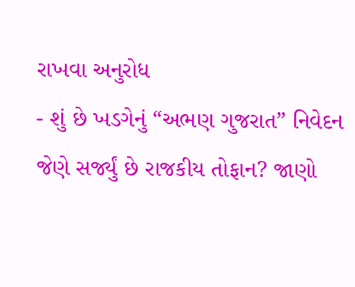રાખવા અનુરોધ
- શું છે ખડગેનું “અભણ ગુજરાત” નિવેદન જેણે સર્જ્યું છે રાજકીય તોફાન? જાણો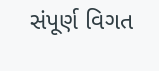સંપૂર્ણ વિગત